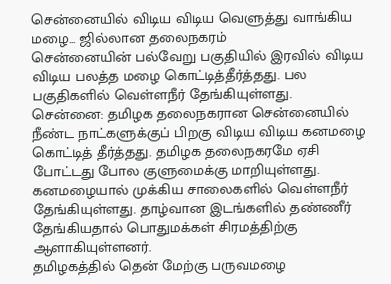சென்னையில் விடிய விடிய வெளுத்து வாங்கிய மழை... ஜில்லான தலைநகரம்
சென்னையின் பல்வேறு பகுதியில் இரவில் விடிய விடிய பலத்த மழை கொட்டித்தீர்த்தது. பல பகுதிகளில் வெள்ளநீர் தேங்கியுள்ளது.
சென்னை: தமிழக தலைநகரான சென்னையில் நீண்ட நாட்களுக்குப் பிறகு விடிய விடிய கனமழை கொட்டித் தீர்த்தது. தமிழக தலைநகரமே ஏசி போட்டது போல குளுமைக்கு மாறியுள்ளது.
கனமழையால் முக்கிய சாலைகளில் வெள்ளநீர் தேங்கியுள்ளது. தாழ்வான இடங்களில் தண்ணீர் தேங்கியதால் பொதுமக்கள் சிரமத்திற்கு ஆளாகியுள்ளனர்.
தமிழகத்தில் தென் மேற்கு பருவமழை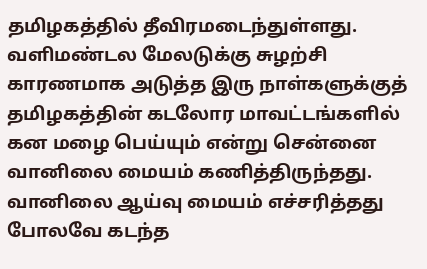தமிழகத்தில் தீவிரமடைந்துள்ளது. வளிமண்டல மேலடுக்கு சுழற்சி காரணமாக அடுத்த இரு நாள்களுக்குத் தமிழகத்தின் கடலோர மாவட்டங்களில் கன மழை பெய்யும் என்று சென்னை வானிலை மையம் கணித்திருந்தது. வானிலை ஆய்வு மையம் எச்சரித்தது போலவே கடந்த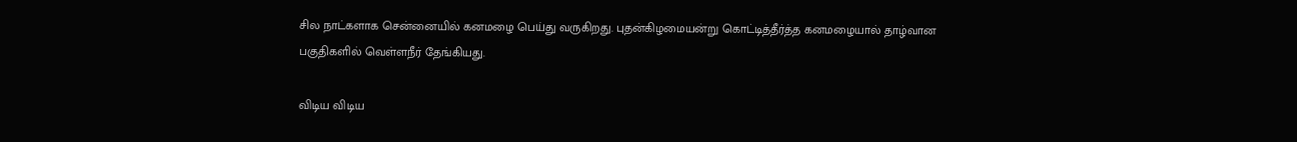சில நாட்களாக சென்னையில் கனமழை பெய்து வருகிறது. புதன்கிழமையன்று கொட்டித்தீர்த்த கனமழையால் தாழ்வான பகுதிகளில் வெள்ளநீர் தேங்கியது.

விடிய விடிய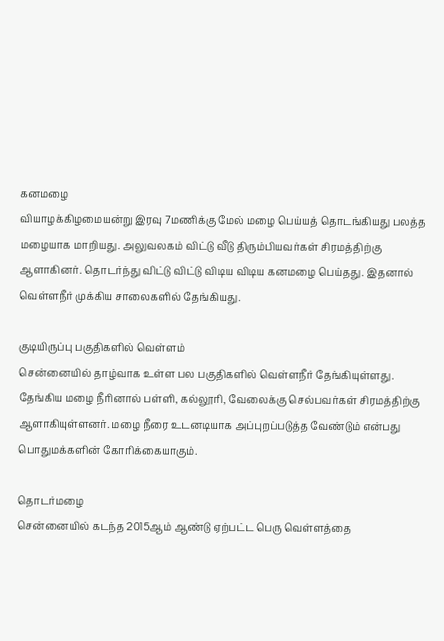கனமழை
வியாழக்கிழமையன்று இரவு 7மணிக்கு மேல் மழை பெய்யத் தொடங்கியது பலத்த மழையாக மாறியது. அலுவலகம் விட்டு வீடு திரும்பியவர்கள் சிரமத்திற்கு ஆளாகினர். தொடர்ந்து விட்டு விட்டு விடிய விடிய கனமழை பெய்தது. இதனால் வெள்ளநீர் முக்கிய சாலைகளில் தேங்கியது.

குடியிருப்பு பகுதிகளில் வெள்ளம்
சென்னையில் தாழ்வாக உள்ள பல பகுதிகளில் வெள்ளநீர் தேங்கியுள்ளது. தேங்கிய மழை நீரினால் பள்ளி, கல்லூரி, வேலைக்கு செல்பவர்கள் சிரமத்திற்கு ஆளாகியுள்ளனர். மழை நீரை உடனடியாக அப்புறப்படுத்த வேண்டும் என்பது பொதுமக்களின் கோரிக்கையாகும்.

தொடர்மழை
சென்னையில் கடந்த 2015ஆம் ஆண்டு ஏற்பட்ட பெரு வெள்ளத்தை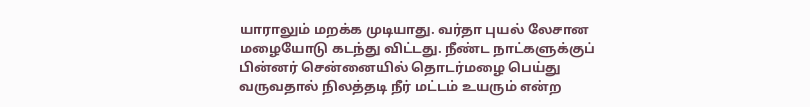யாராலும் மறக்க முடியாது. வர்தா புயல் லேசான மழையோடு கடந்து விட்டது. நீண்ட நாட்களுக்குப் பின்னர் சென்னையில் தொடர்மழை பெய்து வருவதால் நிலத்தடி நீர் மட்டம் உயரும் என்ற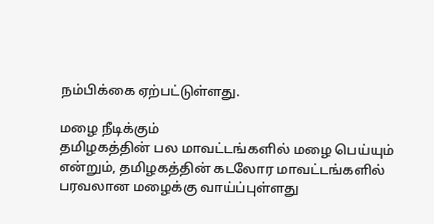நம்பிக்கை ஏற்பட்டுள்ளது.

மழை நீடிக்கும்
தமிழகத்தின் பல மாவட்டங்களில் மழை பெய்யும் என்றும், தமிழகத்தின் கடலோர மாவட்டங்களில் பரவலான மழைக்கு வாய்ப்புள்ளது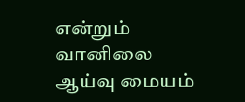என்றும் வானிலை ஆய்வு மையம்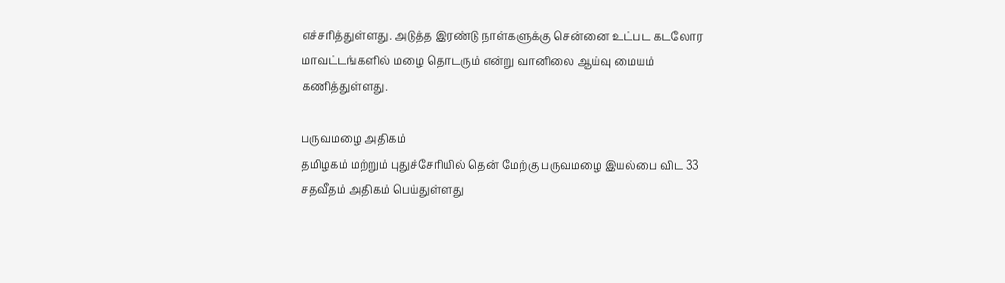எச்சரித்துள்ளது. அடுத்த இரண்டு நாள்களுக்கு சென்னை உட்பட கடலோர மாவட்டங்களில் மழை தொடரும் என்று வானிலை ஆய்வு மையம் கணித்துள்ளது.

பருவமழை அதிகம்
தமிழகம் மற்றும் புதுச்சேரியில் தென் மேற்கு பருவமழை இயல்பை விட 33 சதவீதம் அதிகம் பெய்துள்ளது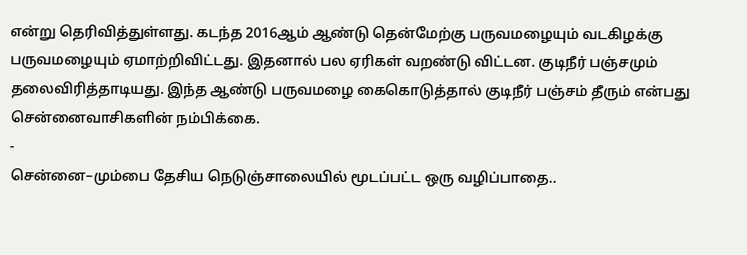என்று தெரிவித்துள்ளது. கடந்த 2016ஆம் ஆண்டு தென்மேற்கு பருவமழையும் வடகிழக்கு பருவமழையும் ஏமாற்றிவிட்டது. இதனால் பல ஏரிகள் வறண்டு விட்டன. குடிநீர் பஞ்சமும் தலைவிரித்தாடியது. இந்த ஆண்டு பருவமழை கைகொடுத்தால் குடிநீர் பஞ்சம் தீரும் என்பது சென்னைவாசிகளின் நம்பிக்கை.
-
சென்னை–மும்பை தேசிய நெடுஞ்சாலையில் மூடப்பட்ட ஒரு வழிப்பாதை..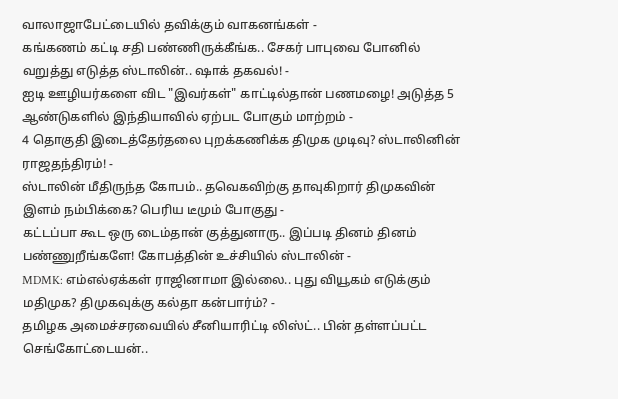வாலாஜாபேட்டையில் தவிக்கும் வாகனங்கள் -
கங்கணம் கட்டி சதி பண்ணிருக்கீங்க.. சேகர் பாபுவை போனில் வறுத்து எடுத்த ஸ்டாலின்.. ஷாக் தகவல்! -
ஐடி ஊழியர்களை விட "இவர்கள்" காட்டில்தான் பணமழை! அடுத்த 5 ஆண்டுகளில் இந்தியாவில் ஏற்பட போகும் மாற்றம் -
4 தொகுதி இடைத்தேர்தலை புறக்கணிக்க திமுக முடிவு? ஸ்டாலினின் ராஜதந்திரம்! -
ஸ்டாலின் மீதிருந்த கோபம்.. தவெகவிற்கு தாவுகிறார் திமுகவின் இளம் நம்பிக்கை? பெரிய டீமும் போகுது -
கட்டப்பா கூட ஒரு டைம்தான் குத்துனாரு.. இப்படி தினம் தினம் பண்ணுறீங்களே! கோபத்தின் உச்சியில் ஸ்டாலின் -
MDMK: எம்எல்ஏக்கள் ராஜினாமா இல்லை.. புது வியூகம் எடுக்கும் மதிமுக? திமுகவுக்கு கல்தா கன்பார்ம்? -
தமிழக அமைச்சரவையில் சீனியாரிட்டி லிஸ்ட்.. பின் தள்ளப்பட்ட செங்கோட்டையன்..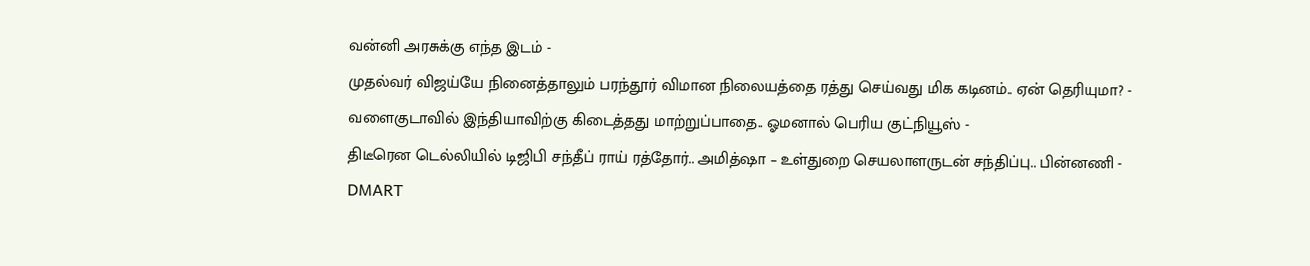வன்னி அரசுக்கு எந்த இடம் -
முதல்வர் விஜய்யே நினைத்தாலும் பரந்தூர் விமான நிலையத்தை ரத்து செய்வது மிக கடினம்.. ஏன் தெரியுமா? -
வளைகுடாவில் இந்தியாவிற்கு கிடைத்தது மாற்றுப்பாதை.. ஓமனால் பெரிய குட்நியூஸ் -
திடீரென டெல்லியில் டிஜிபி சந்தீப் ராய் ரத்தோர்.. அமித்ஷா – உள்துறை செயலாளருடன் சந்திப்பு.. பின்னணி -
DMART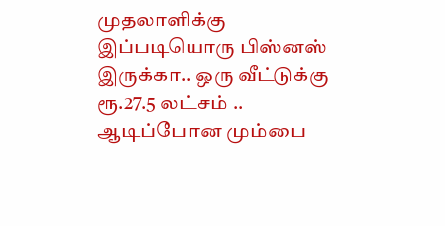முதலாளிக்கு இப்படியொரு பிஸ்னஸ் இருக்கா.. ஒரு வீட்டுக்கு ரூ.27.5 லட்சம் .. ஆடிப்போன மும்பை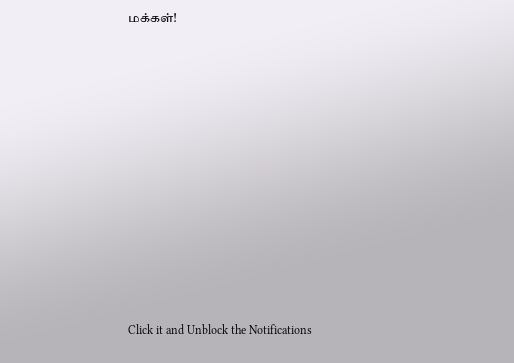மக்கள்!












Click it and Unblock the Notifications